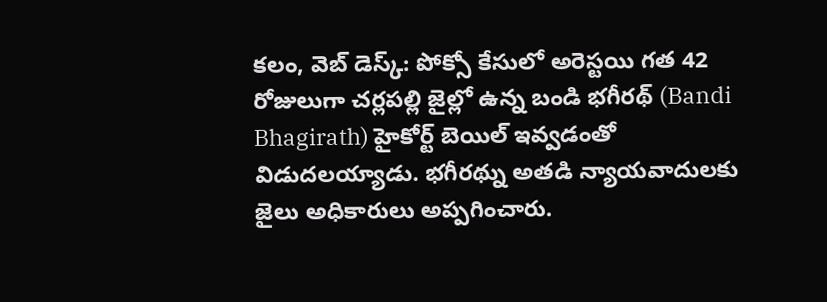కలం, వెబ్ డెస్క్: పోక్సో కేసులో అరెస్టయి గత 42 రోజులుగా చర్లపల్లి జైల్లో ఉన్న బండి భగీరథ్ (Bandi Bhagirath) హైకోర్ట్ బెయిల్ ఇవ్వడంతో విడుదలయ్యాడు. భగీరథ్ను అతడి న్యాయవాదులకు జైలు అధికారులు అప్పగించారు.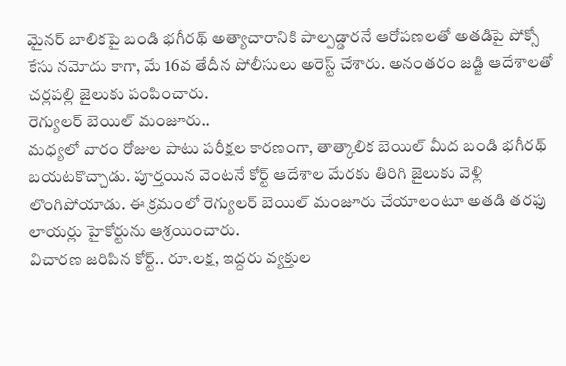మైనర్ బాలికపై బండి భగీరథ్ అత్యాచారానికి పాల్పడ్డారనే ఆరోపణలతో అతడిపై పోక్సో కేసు నమోదు కాగా, మే 16వ తేదీన పోలీసులు అరెస్ట్ చేశారు. అనంతరం జడ్జి ఆదేశాలతో చర్లపల్లి జైలుకు పంపించారు.
రెగ్యులర్ బెయిల్ మంజూరు..
మధ్యలో వారం రోజుల పాటు పరీక్షల కారణంగా, తాత్కాలిక బెయిల్ మీద బండి భగీరథ్ బయటకొచ్చాడు. పూర్తయిన వెంటనే కోర్ట్ ఆదేశాల మేరకు తిరిగి జైలుకు వెళ్లి లొంగిపోయాడు. ఈ క్రమంలో రెగ్యులర్ బెయిల్ మంజూరు చేయాలంటూ అతడి తరఫు లాయర్లు హైకోర్టును ఆశ్రయించారు.
విచారణ జరిపిన కోర్ట్.. రూ.లక్ష, ఇద్దరు వ్యక్తుల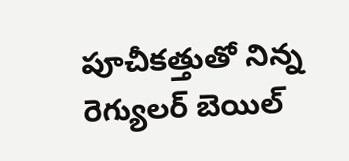పూచీకత్తుతో నిన్న రెగ్యులర్ బెయిల్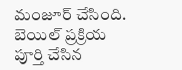మంజూర్ చేసింది. బెయిల్ ప్రక్రియ పూర్తి చేసిన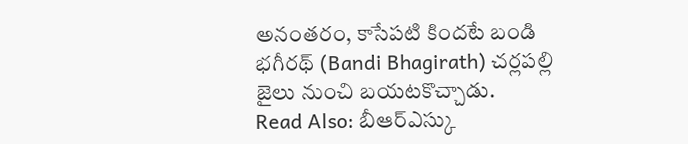అనంతరం, కాసేపటి కిందటే బండి భగీరథ్ (Bandi Bhagirath) చర్లపల్లి జైలు నుంచి బయటకొచ్చాడు.
Read Also: బీఆర్ఎస్కు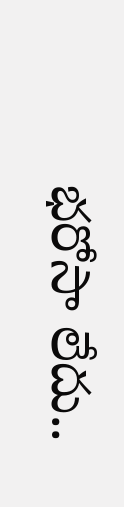భరోసా లేదు..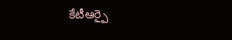కేటీఆర్పై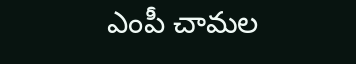ఎంపీ చామల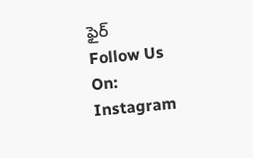ఫైర్
Follow Us On: Instagram